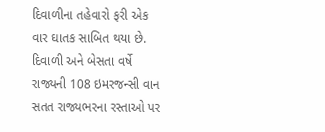દિવાળીના તહેવારો ફરી એક વાર ઘાતક સાબિત થયા છે. દિવાળી અને બેસતા વર્ષે રાજ્યની 108 ઇમરજન્સી વાન સતત રાજ્યભરના રસ્તાઓ પર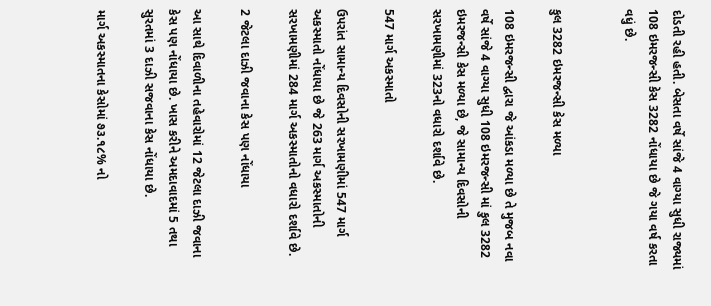દોડતી રહી હતી. બેસતા વર્ષે સાંજે 4 વાગ્યા સુધી રાજ્યમાં 108 ઇમરજન્સી કેસ 3282 નોંધાયા છે જે ગયા વર્ષ કરતા વધું છે.


કુલ 3282 ઇમરજન્સી કેસ મળ્યા

108 ઇમરજન્સી દ્વારા જે આંકડા મળ્યા છે તે મુજબ નવા વર્ષે સાંજે 4 વાગ્યા સુધી 108 ઇમરજન્સી માં કુલ 3282 ઇમરજન્સી કેસ મળ્યા છે, જે સામાન્ય દિવસોની સરખામણીમાં 323નો વધારો દર્શાવે છે.

547 માર્ગ અકસ્માતો

ઉપરાંત સામાન્ય દિવસોની સરખામણીમાં 547 માર્ગ અકસ્માતો નોંધાયા છે જે 263 માર્ગ અકસ્માતોની સરખામણીમાં 284 માર્ગ અકસ્માતોનો વધારો દર્શાવે છે.

2 જેટલા દાઝી જવાના કેસ પણ નોંધાયા

આ સાથે દિવાળીના તહેવારોમાં 12 જેટલા દાઝી જવાના કેસ પણ નોંધાયા છે. ખાસ કરીને અમદાવાદમાં 5 તથા સુરતમાં 3 દાઝી સજવાના કેસ નોંધાયા છે.

માર્ગ અકસ્માતના કેસોમાં ૭૩.૧૮% નો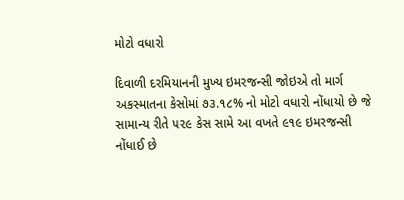મોટો વધારો

દિવાળી દરમિયાનની મુખ્ય ઇમરજન્સી જોઇએ તો માર્ગ અકસ્માતના કેસોમાં ૭૩.૧૮% નો મોટો વધારો નોંધાયો છે જે સામાન્ય રીતે ૫૨૯ કેસ સામે આ વખતે ૯૧૯ ઇમરજન્સી નોંધાઈ છે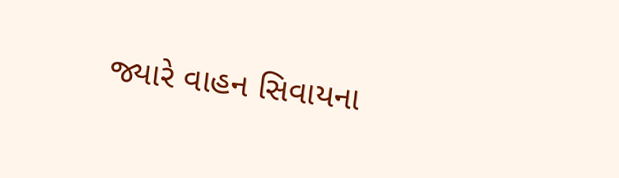જ્યારે વાહન સિવાયના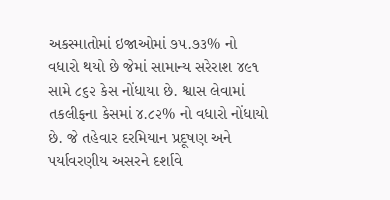અકસ્માતોમાં ઇજાઓમાં ૭૫.૭૩% નો વધારો થયો છે જેમાં સામાન્ય સરેરાશ ૪૯૧ સામે ૮૬૨ કેસ નોંધાયા છે. શ્વાસ લેવામાં તકલીફના કેસમાં ૪.૮૨% નો વધારો નોંધાયો છે. જે તહેવાર દરમિયાન પ્રદૂષણ અને પર્યાવરણીય અસરને દર્શાવે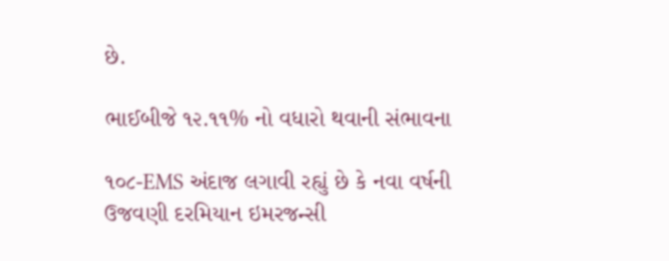છે.

ભાઈબીજે ૧૨.૧૧% નો વધારો થવાની સંભાવના

૧૦૮-EMS અંદાજ લગાવી રહ્યું છે કે નવા વર્ષની ઉજવણી દરમિયાન ઇમરજન્સી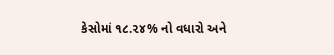કેસોમાં ૧૮.૨૪% નો વધારો અને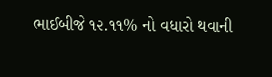ભાઈબીજે ૧૨.૧૧% નો વધારો થવાની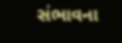સંભાવના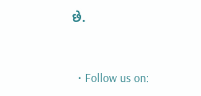છે.


  • Follow us on: